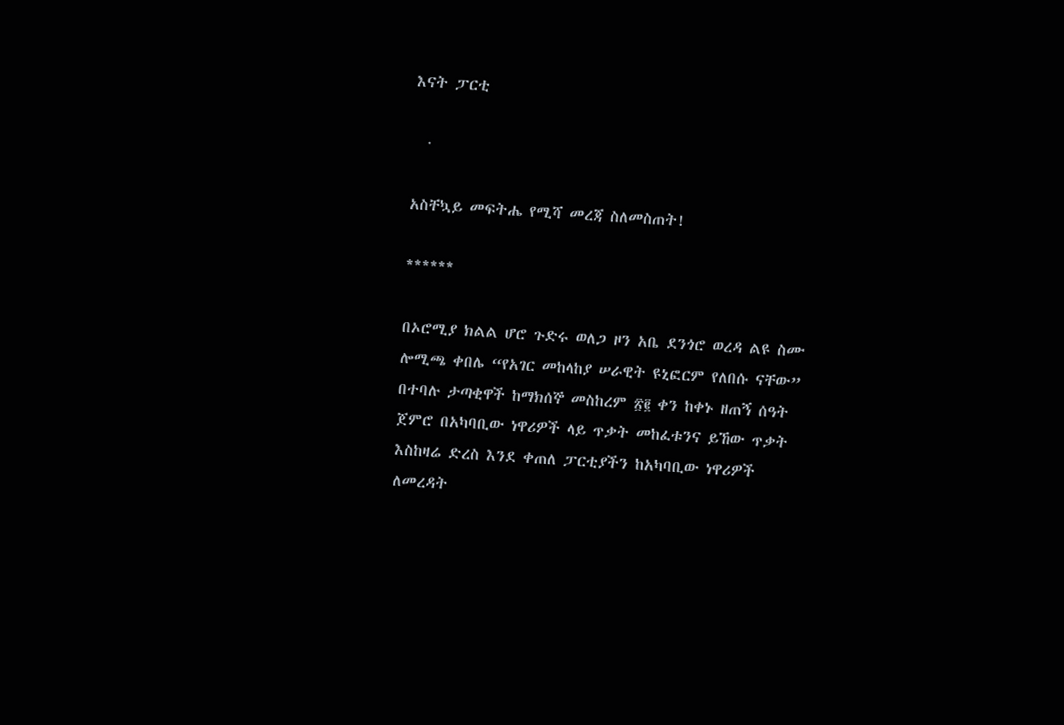እናት ፓርቲ

  ·

አስቸኳይ መፍትሔ የሚሻ መረጃ ስለመስጠት!

******

በኦሮሚያ ክልል ሆሮ ጉድሩ ወለጋ ዞን አቤ ደንጎሮ ወረዳ ልዩ ስሙ ሎሚጫ ቀበሌ “የአገር መከላከያ ሠራዊት ዩኒፎርም የለበሱ ናቸው” በተባሉ ታጣቂዋች ከማክሰኞ መስከረም ፳፪ ቀን ከቀኑ ዘጠኝ ሰዓት ጀምሮ በአካባቢው ነዋሪዎች ላይ ጥቃት መከፈቱንና ይኸው ጥቃት እስከዛሬ ድረስ እንደ ቀጠለ ፓርቲያችን ከአካባቢው ነዋሪዎች ለመረዳት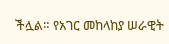ችሏል። የአገር መከላከያ ሠራዊት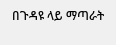በጉዳዩ ላይ ማጣራት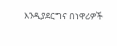እንዲያደርግና በነዋሪዎች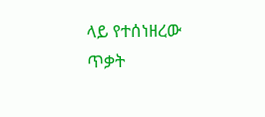ላይ የተሰነዘረው ጥቃት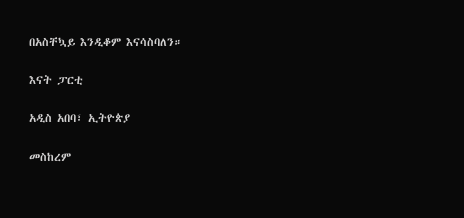በአስቸኳይ እንዲቆም እናሳስባለን።

እናት ፓርቲ

አዲስ አበባ፣ ኢትዮጵያ

መስከረም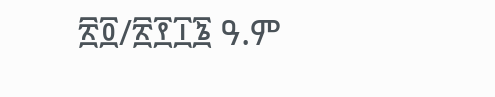፳፬/፳፻፲፮ ዓ.ም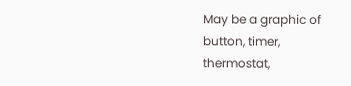May be a graphic of button, timer, thermostat,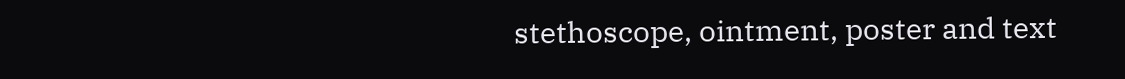stethoscope, ointment, poster and text